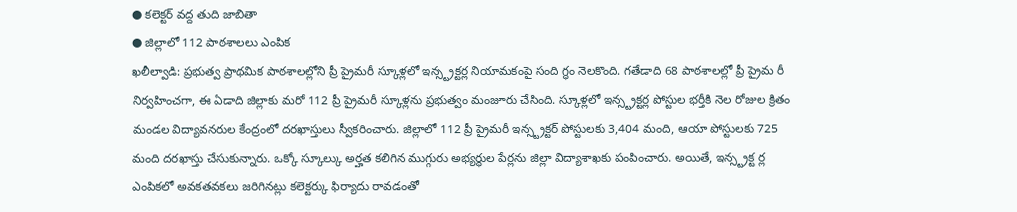● కలెక్టర్ వద్ద తుది జాబితా
● జిల్లాలో 112 పాఠశాలలు ఎంపిక
ఖలీల్వాడి: ప్రభుత్వ ప్రాథమిక పాఠశాలల్లోని ప్రీ ప్రైమరీ స్కూళ్లలో ఇన్స్ట్రక్టర్ల నియామకంపై సంది గ్ధం నెలకొంది. గతేడాది 68 పాఠశాలల్లో ప్రీ ప్రైమ రీ నిర్వహించగా, ఈ ఏడాది జిల్లాకు మరో 112 ప్రీ ప్రైమరీ స్కూళ్లను ప్రభుత్వం మంజూరు చేసింది. స్కూళ్లలో ఇన్స్ట్రక్టర్ల పోస్టుల భర్తీకి నెల రోజుల క్రితం మండల విద్యావనరుల కేంద్రంలో దరఖాస్తులు స్వీకరించారు. జిల్లాలో 112 ప్రీ ప్రైమరీ ఇన్స్ట్రక్టర్ పోస్టులకు 3,404 మంది, ఆయా పోస్టులకు 725 మంది దరఖాస్తు చేసుకున్నారు. ఒక్కో స్కూల్కు అర్హత కలిగిన ముగ్గురు అభ్యర్థుల పేర్లను జిల్లా విద్యాశాఖకు పంపించారు. అయితే, ఇన్స్ట్రక్ట ర్ల ఎంపికలో అవకతవకలు జరిగినట్లు కలెక్టర్కు ఫిర్యాదు రావడంతో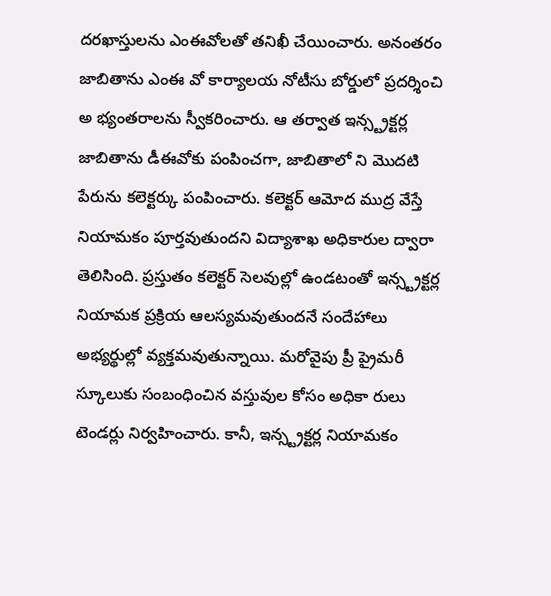దరఖాస్తులను ఎంఈవోలతో తనిఖీ చేయించారు. అనంతరం జాబితాను ఎంఈ వో కార్యాలయ నోటీసు బోర్డులో ప్రదర్శించి అ భ్యంతరాలను స్వీకరించారు. ఆ తర్వాత ఇన్స్ట్రక్టర్ల జాబితాను డీఈవోకు పంపించగా, జాబితాలో ని మొదటి పేరును కలెక్టర్కు పంపించారు. కలెక్టర్ ఆమోద ముద్ర వేస్తే నియామకం పూర్తవుతుందని విద్యాశాఖ అధికారుల ద్వారా తెలిసింది. ప్రస్తుతం కలెక్టర్ సెలవుల్లో ఉండటంతో ఇన్స్ట్రక్టర్ల నియామక ప్రక్రియ ఆలస్యమవుతుందనే సందేహాలు అభ్యర్థుల్లో వ్యక్తమవుతున్నాయి. మరోవైపు ప్రీ ప్రైమరీ స్కూలుకు సంబంధించిన వస్తువుల కోసం అధికా రులు టెండర్లు నిర్వహించారు. కానీ, ఇన్స్ట్రక్టర్ల నియామకం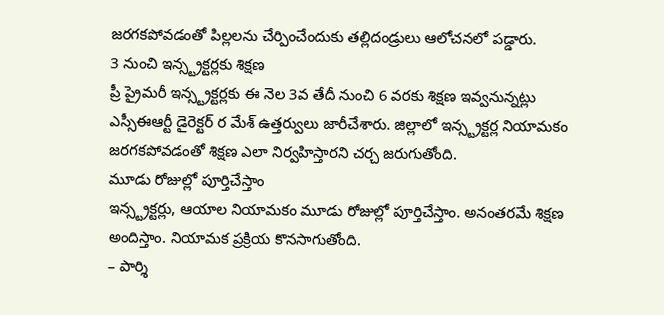జరగకపోవడంతో పిల్లలను చేర్పించేందుకు తల్లిదండ్రులు ఆలోచనలో పడ్డారు.
3 నుంచి ఇన్స్ట్రక్టర్లకు శిక్షణ
ప్రీ ప్రైమరీ ఇన్స్ట్రక్టర్లకు ఈ నెల 3వ తేదీ నుంచి 6 వరకు శిక్షణ ఇవ్వనున్నట్లు ఎస్సీఈఆర్టీ డైరెక్టర్ ర మేశ్ ఉత్తర్వులు జారీచేశారు. జిల్లాలో ఇన్స్ట్రక్టర్ల నియామకం జరగకపోవడంతో శిక్షణ ఎలా నిర్వహిస్తారని చర్చ జరుగుతోంది.
మూడు రోజుల్లో పూర్తిచేస్తాం
ఇన్స్ట్రక్టర్లు, ఆయాల నియామకం మూడు రోజుల్లో పూర్తిచేస్తాం. అనంతరమే శిక్షణ అందిస్తాం. నియామక ప్రక్రియ కొనసాగుతోంది.
– పార్శి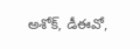అశోక్, డీఈవో,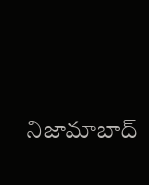నిజామాబాద్